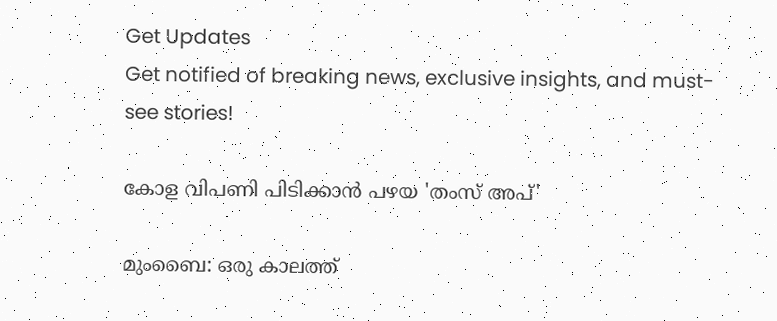Get Updates
Get notified of breaking news, exclusive insights, and must-see stories!

കോള വിപണി പിടിക്കാന്‍ പഴയ 'തംസ് അപ്'

മുംബൈ: ഒരു കാലത്ത്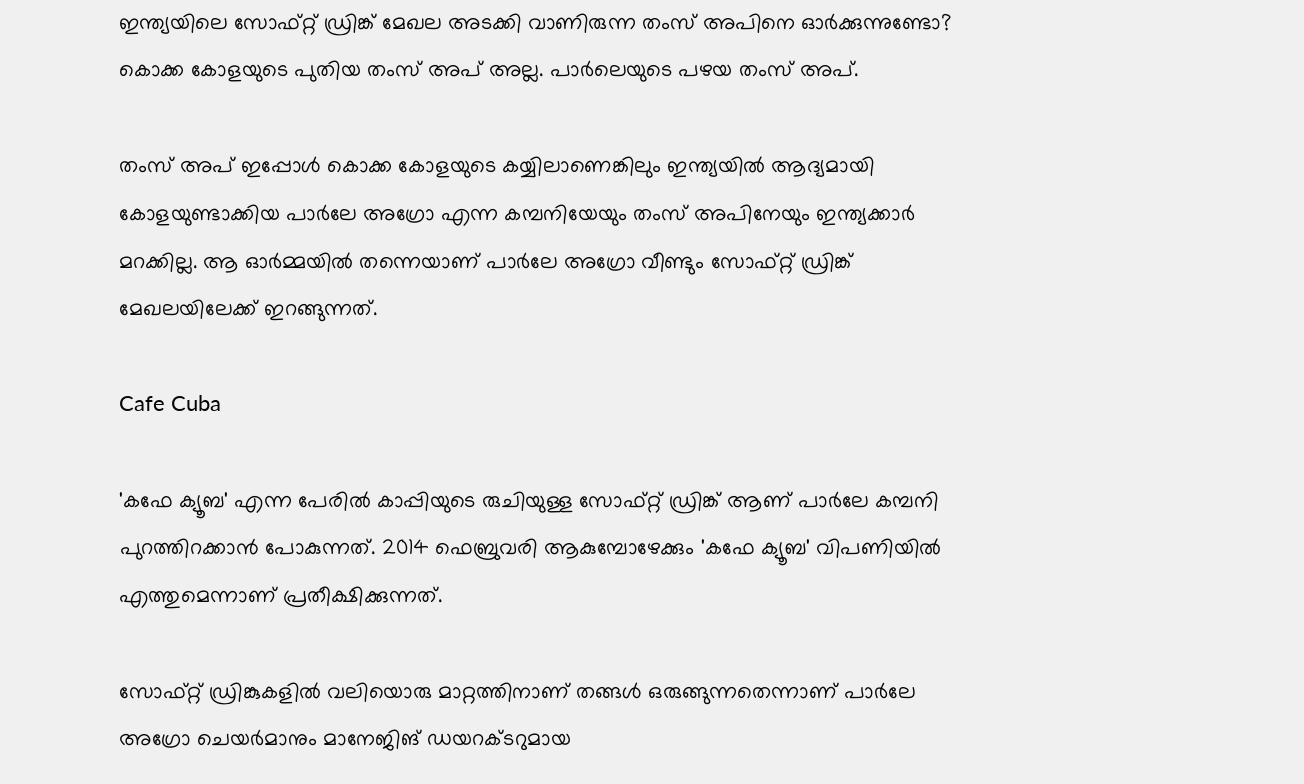ഇന്ത്യയിലെ സോഫ്റ്റ് ഡ്രിങ്ക് മേഖല അടക്കി വാണിരുന്ന തംസ് അപിനെ ഓര്‍ക്കുന്നുണ്ടോ? കൊക്ക കോളയുടെ പുതിയ തംസ് അപ് അല്ല. പാര്‍ലെയുടെ പഴയ തംസ് അപ്.

തംസ് അപ് ഇപ്പോള്‍ കൊക്ക കോളയുടെ കയ്യിലാണെങ്കിലും ഇന്ത്യയില്‍ ആദ്യമായി കോളയുണ്ടാക്കിയ പാര്‍ലേ അഗ്രോ എന്ന കമ്പനിയേയും തംസ് അപിനേയും ഇന്ത്യക്കാര്‍ മറക്കില്ല. ആ ഓര്‍മ്മയില്‍ തന്നെയാണ് പാര്‍ലേ അഗ്രോ വീണ്ടും സോഫ്റ്റ് ഡ്രിങ്ക് മേഖലയിലേക്ക് ഇറങ്ങുന്നത്.

Cafe Cuba

'കഫേ ക്യൂബ' എന്ന പേരില്‍ കാപ്പിയുടെ രുചിയുള്ള സോഫ്റ്റ് ഡ്രിങ്ക് ആണ് പാര്‍ലേ കമ്പനി പുറത്തിറക്കാന്‍ പോകുന്നത്. 2014 ഫെബ്രുവരി ആകുമ്പോഴേക്കും 'കഫേ ക്യൂബ' വിപണിയില്‍ എത്തുമെന്നാണ് പ്രതീക്ഷിക്കുന്നത്.

സോഫ്റ്റ് ഡ്രിങ്കുകളില്‍ വലിയൊരു മാറ്റത്തിനാണ് തങ്ങള്‍ ഒരുങ്ങുന്നതെന്നാണ് പാര്‍ലേ അഗ്രോ ചെയര്‍മാനും മാനേജിങ് ഡയറക്ടറുമായ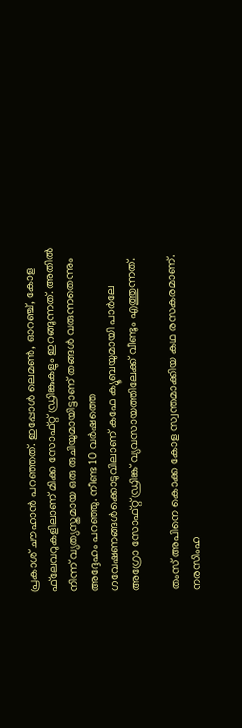പ്രകാശ് ചൗഹാന്‍ പറഞ്ഞത്. ഇപ്പോള്‍ ലെമണ്‍, ഓറഞ്ച്, കോള ഫ്‌ലേവറുകളിലാണ് മിക്ക സോഫ്റ്റ് ഡ്രിങ്കുകളും ഇറങ്ങുന്നത്. അതില്‍ നിന്ന് വ്യത്യസ്തമായ ഒരു രുചിയുമായിട്ടാണ് തങ്ങള്‍ വരുന്നതെന്നും അദ്ദേഹം പറഞ്ഞു. നീണ്ട 10 വര്‍ഷത്തെ ഗവേഷണങ്ങള്‍ക്കൊടുവിലാണ് കഫേ ക്യൂബയുമായി പാര്‍ലേ അഗ്രോ സോഫ്റ്റ് ഡ്രിങ്ക് വ്യവസായത്തിലേക്ക് വീണ്ടും എത്തുന്നത്.

തംസ് അപിനെ കൊക്ക കോള സ്വന്തമാക്കിയ കഥ രസകരമാണ്. നരസിംഹ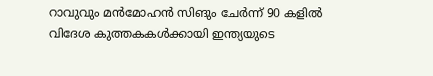റാവുവും മന്‍മോഹന്‍ സിങും ചേര്‍ന്ന് 90 കളില്‍ വിദേശ കുത്തകകള്‍ക്കായി ഇന്ത്യയുടെ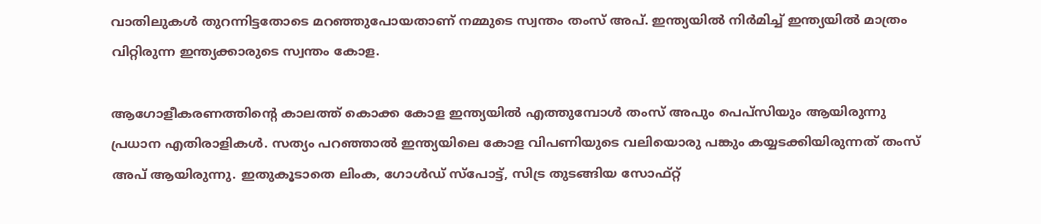വാതിലുകള്‍ തുറന്നിട്ടതോടെ മറഞ്ഞുപോയതാണ് നമ്മുടെ സ്വന്തം തംസ് അപ്. ഇന്ത്യയില്‍ നിര്‍മിച്ച് ഇന്ത്യയില്‍ മാത്രം വിറ്റിരുന്ന ഇന്ത്യക്കാരുടെ സ്വന്തം കോള.

ആഗോളീകരണത്തിന്റെ കാലത്ത് കൊക്ക കോള ഇന്ത്യയില്‍ എത്തുമ്പോള്‍ തംസ് അപും പെപ്‌സിയും ആയിരുന്നു പ്രധാന എതിരാളികള്‍. സത്യം പറഞ്ഞാല്‍ ഇന്ത്യയിലെ കോള വിപണിയുടെ വലിയൊരു പങ്കും കയ്യടക്കിയിരുന്നത് തംസ് അപ് ആയിരുന്നു. ഇതുകൂടാതെ ലിംക, ഗോള്‍ഡ് സ്‌പോട്ട്, സിട്ര തുടങ്ങിയ സോഫ്റ്റ്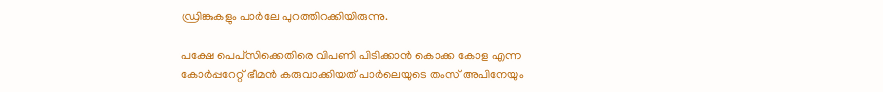ഡ്രിങ്കുകളും പാര്‍ലേ പുറത്തിറക്കിയിരുന്നു.

പക്ഷേ പെപ്‌സിക്കെതിരെ വിപണി പിടിക്കാന്‍ കൊക്ക കോള എന്ന കോര്‍പ്പറേറ്റ് ഭീമന്‍ കരുവാക്കിയത് പാര്‍ലെയുടെ തംസ് അപിനേയും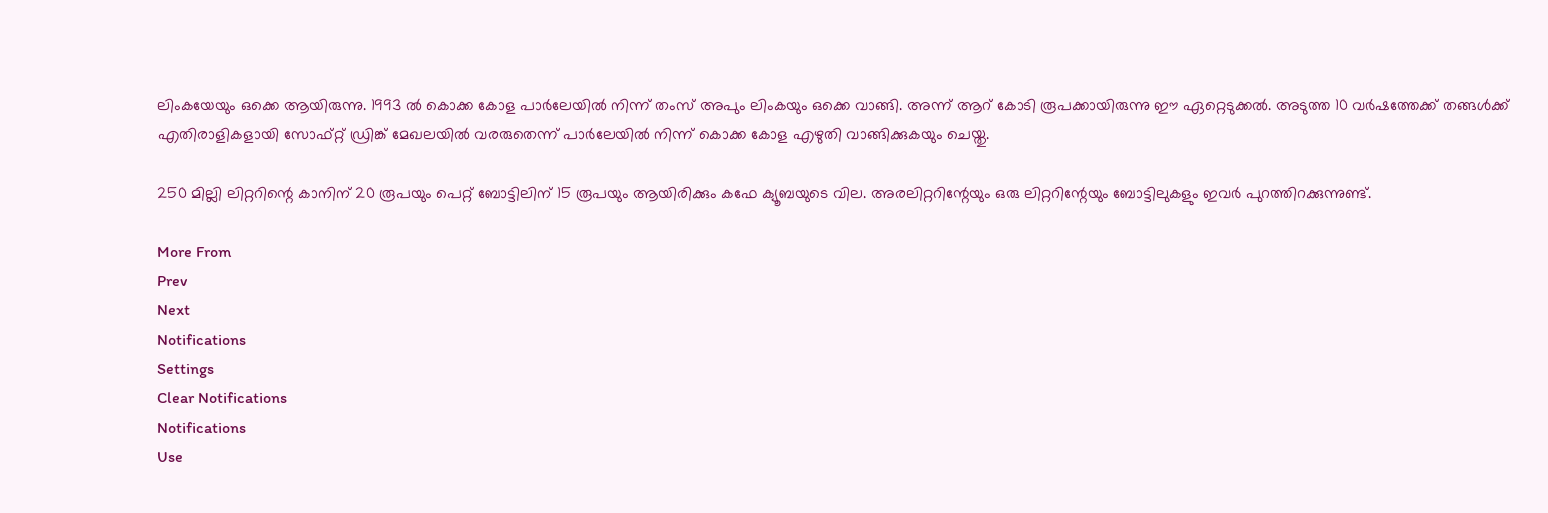ലിംകയേയും ഒക്കെ ആയിരുന്നു. 1993 ല്‍ കൊക്ക കോള പാര്‍ലേയില്‍ നിന്ന് തംസ് അപും ലിംകയും ഒക്കെ വാങ്ങി. അന്ന് ആറ് കോടി രൂപക്കായിരുന്നു ഈ ഏറ്റെടുക്കല്‍. അടുത്ത 10 വര്‍ഷത്തേക്ക് തങ്ങള്‍ക്ക് എതിരാളികളായി സോഫ്റ്റ് ഡ്രിങ്ക് മേഖലയില്‍ വരരുതെന്ന് പാര്‍ലേയില്‍ നിന്ന് കൊക്ക കോള എഴുതി വാങ്ങിക്കുകയും ചെയ്തു.

250 മില്ലി ലിറ്ററിന്റെ കാനിന് 20 രൂപയും പെറ്റ് ബോട്ടിലിന് 15 രൂപയും ആയിരിക്കും കഫേ ക്യൂബയുടെ വില. അരലിറ്ററിന്റേയും ഒരു ലിറ്ററിന്റേയും ബോട്ടിലുകളും ഇവര്‍ പുറത്തിറക്കുന്നുണ്ട്.

More From
Prev
Next
Notifications
Settings
Clear Notifications
Notifications
Use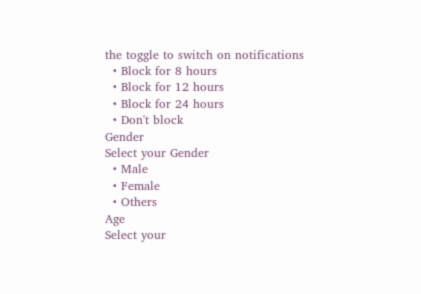the toggle to switch on notifications
  • Block for 8 hours
  • Block for 12 hours
  • Block for 24 hours
  • Don't block
Gender
Select your Gender
  • Male
  • Female
  • Others
Age
Select your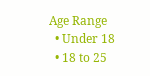Age Range
  • Under 18
  • 18 to 25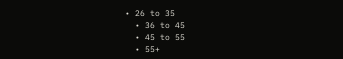• 26 to 35
  • 36 to 45
  • 45 to 55
  • 55+